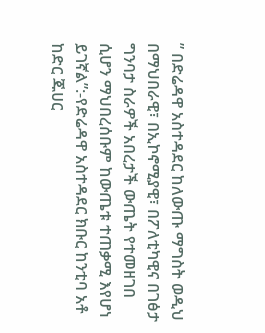” በድሬዳዋ አስተዳደር ከለውጡ ማግስት ወዲህ በማህበራዊ፣ በኢኮኖሚያዊ፣ በፖለቲካዊና በገፅታ ግንባታ ስራዎች አበረታች ውጤት የተመዘገበ ሲሆን ማህበረሰቡም ከውጤቱ ተጠቃሚ እየሆነ ይገኛል”:-የድሬዳዋ አስተዳደር ክቡር ከንቲባ አቶ ከድር ጁሀር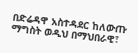በድሬዳዋ አስተዳደር ከለውጡ ማግስት ወዲህ በማህበራዊ፣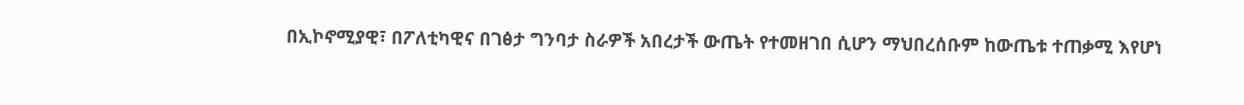በኢኮኖሚያዊ፣ በፖለቲካዊና በገፅታ ግንባታ ስራዎች አበረታች ውጤት የተመዘገበ ሲሆን ማህበረሰቡም ከውጤቱ ተጠቃሚ እየሆነ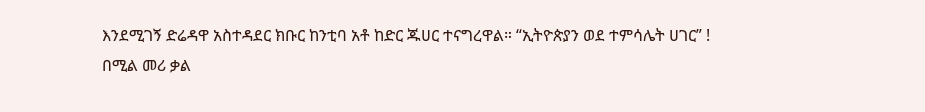እንደሚገኝ ድሬዳዋ አስተዳደር ክቡር ከንቲባ አቶ ከድር ጁሀር ተናግረዋል። “ኢትዮጵያን ወደ ተምሳሌት ሀገር” ! በሚል መሪ ቃል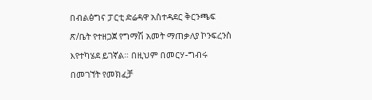በብልፅግና ፓርቲ ድሬዳዋ አስተዳደር ቅርንጫፍ ጽ/ቤት የተዘጋጀ የግማሽ አመት ማጠቃለያ ኮንፍረንስ እየተካሄደ ይገኛል። በዚህም በመርሃ-ግብሩ በመገኘት የመክፈቻ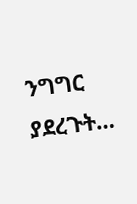ንግግር ያደረጉት…